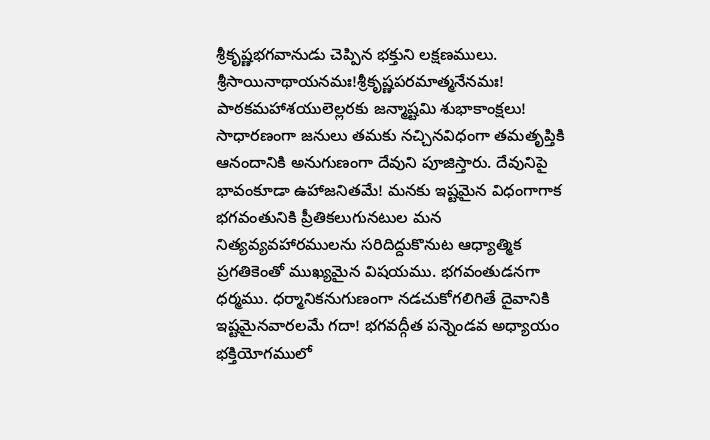శ్రీకృష్ణభగవానుడు చెప్పిన భక్తుని లక్షణములు.
శ్రీసాయినాథాయనమః!శ్రీకృష్ణపరమాత్మనేనమః!
పాఠకమహాశయులెల్లరకు జన్మాష్టమి శుభాకాంక్షలు!
సాధారణంగా జనులు తమకు నచ్చినవిధంగా తమతృప్తికి ఆనందానికి అనుగుణంగా దేవుని పూజిస్తారు. దేవునిపై భావంకూడా ఉహాజనితమే! మనకు ఇష్టమైన విధంగాగాక భగవంతునికి ప్రీతికలుగునటుల మన నిత్యవ్యవహారములను సరిదిద్దుకొనుట ఆధ్యాత్మిక ప్రగతికెంతో ముఖ్యమైన విషయము. భగవంతుడనగా ధర్మము. ధర్మానికనుగుణంగా నడచుకోగలిగితే దైవానికి ఇష్టమైనవారలమే గదా! భగవద్గీత పన్నెండవ అధ్యాయం భక్తియోగములో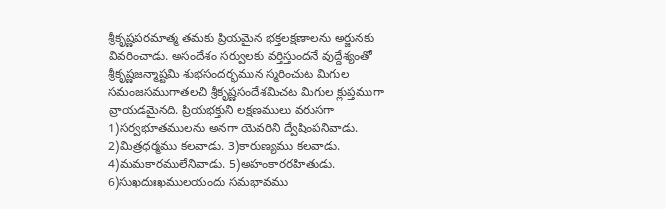శ్రీకృష్ణపరమాత్మ తమకు ప్రియమైన భక్తలక్షణాలను అర్జునకు వివరించాడు. అసందేశం సర్వులకు వర్తిస్తుందనే వుద్దేశ్యంతో శ్రీకృష్ణజన్మాష్టమి శుభసందర్భమున స్మరించుట మిగుల సమంజసముగాతలచి శ్రీకృష్ణసందేశమిచట మిగుల క్లుప్తముగా వ్రాయడమైనది. ప్రియభక్తుని లక్షణములు వరుసగా 1)సర్వభూతములను అనగా యెవరిని ద్వేషింపనివాడు. 2)మిత్రధర్మము కలవాడు. 3)కారుణ్యము కలవాడు. 4)మమకారములేనివాడు. 5)అహంకారరహితుడు. 6)సుఖదుఃఖములయందు సమభావము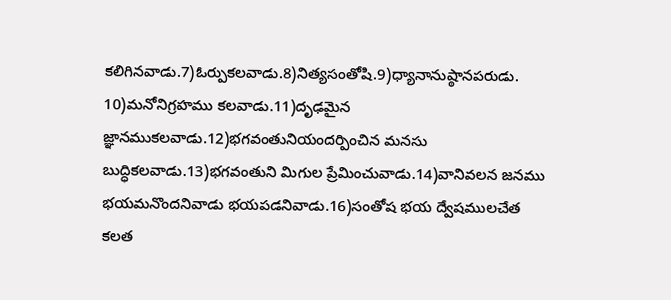కలిగినవాడు.7)ఓర్పుకలవాడు.8)నిత్యసంతోషి.9)ధ్యానానుష్ఠానపరుడు. 10)మనోనిగ్రహము కలవాడు.11)దృఢమైన జ్ఞానముకలవాడు.12)భగవంతునియందర్పించిన మనసు బుద్ధికలవాడు.13)భగవంతుని మిగుల ప్రేమించువాడు.14)వానివలన జనము భయమనొందనివాడు భయపడనివాడు.16)సంతోష భయ ద్వేషములచేత కలత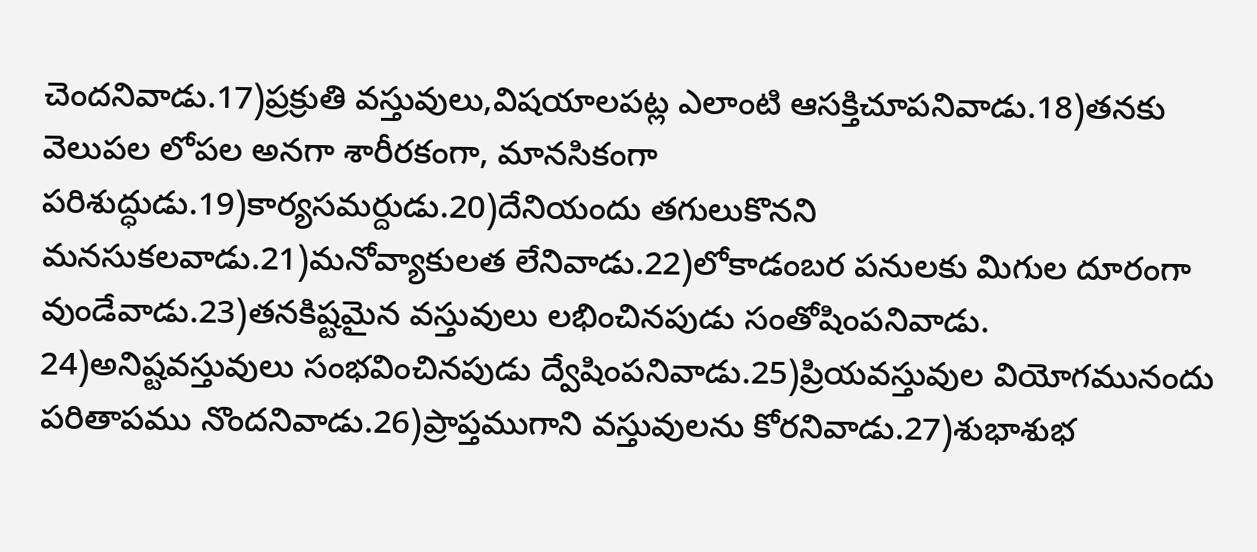చెందనివాడు.17)ప్రక్రుతి వస్తువులు,విషయాలపట్ల ఎలాంటి ఆసక్తిచూపనివాడు.18)తనకు వెలుపల లోపల అనగా శారీరకంగా, మానసికంగా పరిశుద్ధుడు.19)కార్యసమర్దుడు.20)దేనియందు తగులుకొనని మనసుకలవాడు.21)మనోవ్యాకులత లేనివాడు.22)లోకాడంబర పనులకు మిగుల దూరంగా వుండేవాడు.23)తనకిష్టమైన వస్తువులు లభించినపుడు సంతోషింపనివాడు. 24)అనిష్టవస్తువులు సంభవించినపుడు ద్వేషింపనివాడు.25)ప్రియవస్తువుల వియోగమునందు పరితాపము నొందనివాడు.26)ప్రాప్తముగాని వస్తువులను కోరనివాడు.27)శుభాశుభ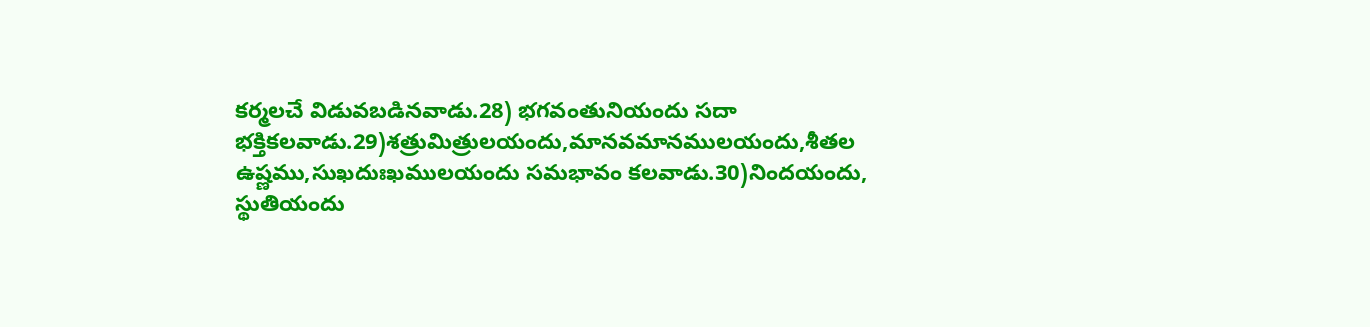కర్మలచే విడువబడినవాడు.28) భగవంతునియందు సదా భక్తికలవాడు.29)శత్రుమిత్రులయందు,మానవమానములయందు,శీతల ఉష్ణము,సుఖదుఃఖములయందు సమభావం కలవాడు.30)నిందయందు, స్థుతియందు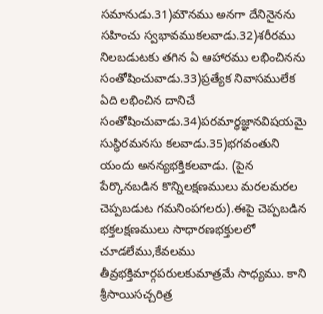సమానుడు.31)మౌనము అనగా దేనినైనను సహించు స్వభావముకలవాడు.32)శరీరము నిలబడుటకు తగిన ఏ ఆహారము లభించినను సంతోషించువాడు.33)ప్రత్యేక నివాసములేక ఏది లభించిన దానిచే సంతోషించువాడు.34)పరమార్ధజ్ఞానవిషయమై సుస్థిరమనసు కలవాడు.35)భగవంతుని యందు అనన్యభక్తికలవాడు. (పైన పేర్కొనబడిన కొన్నిలక్షణములు మరలమరల చెప్పబడుట గమనింపగలరు).ఈపై చెప్పబడిన భక్తలక్షణములు సాధారణభక్తులలో చూడలేము,కేవలము తీవ్రభక్తిమార్గపరులకుమాత్రమే సాధ్యము. కాని శ్రీసాయిసచ్చరిత్ర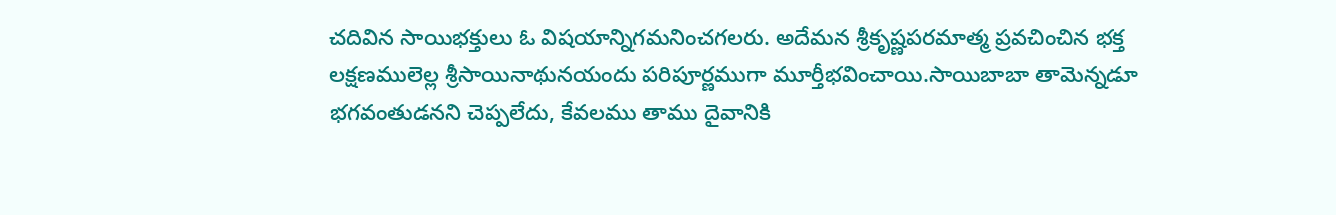చదివిన సాయిభక్తులు ఓ విషయాన్నిగమనించగలరు. అదేమన శ్రీకృష్ణపరమాత్మ ప్రవచించిన భక్త లక్షణములెల్ల శ్రీసాయినాథునయందు పరిపూర్ణముగా మూర్తీభవించాయి.సాయిబాబా తామెన్నడూ భగవంతుడనని చెప్పలేదు, కేవలము తాము దైవానికి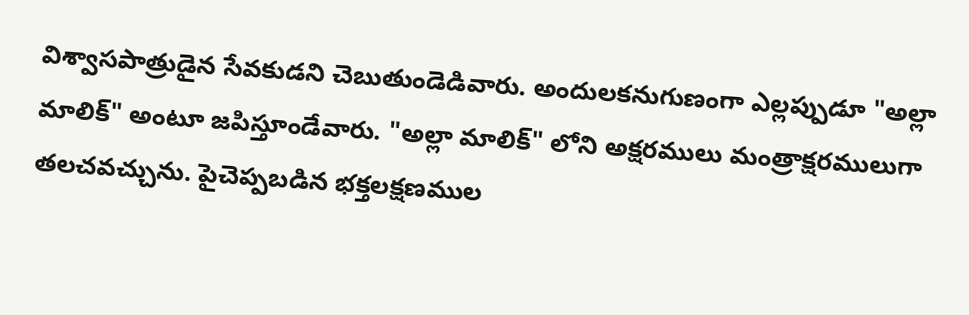విశ్వాసపాత్రుడైన సేవకుడని చెబుతుండెడివారు. అందులకనుగుణంగా ఎల్లప్పుడూ "అల్లా మాలిక్" అంటూ జపిస్తూండేవారు. "అల్లా మాలిక్" లోని అక్షరములు మంత్రాక్షరములుగా తలచవచ్చును. పైచెప్పబడిన భక్తలక్షణముల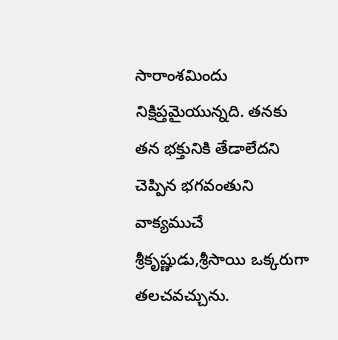సారాంశమిందు నిక్షిప్తమైయున్నది. తనకు తన భక్తునికి తేడాలేదని చెప్పిన భగవంతుని వాక్యముచే శ్రీకృష్ణుడు,శ్రీసాయి ఒక్కరుగా తలచవచ్చును.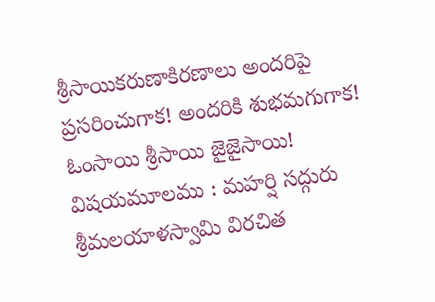శ్రీసాయికరుణాకిరణాలు అందరిపై ప్రసరించుగాక! అందరికి శుభమగుగాక! ఓంసాయి శ్రీసాయి జైజైసాయి!
విషయమూలము : మహర్షి సద్గురు శ్రీమలయాళస్వామి విరచిత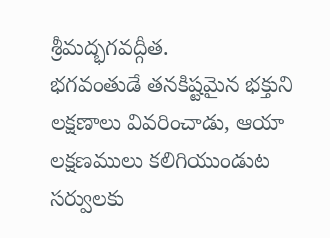శ్రీమద్భగవద్గీత.
భగవంతుడే తనకిష్టమైన భక్తుని లక్షణాలు వివరించాడు, ఆయా లక్షణములు కలిగియుండుట సర్వులకు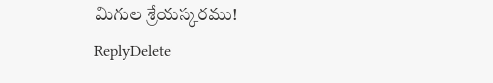మిగుల శ్రేయస్కరము!
ReplyDelete